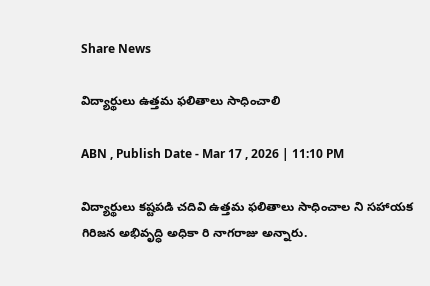Share News

విద్యార్థులు ఉత్తమ ఫలితాలు సాధించాలి

ABN , Publish Date - Mar 17 , 2026 | 11:10 PM

విద్యార్థులు కష్టపడి చదివి ఉత్తమ ఫలితాలు సాధించాల ని సహాయక గిరిజన అభివృద్ధి అధికా రి నాగరాజు అన్నారు.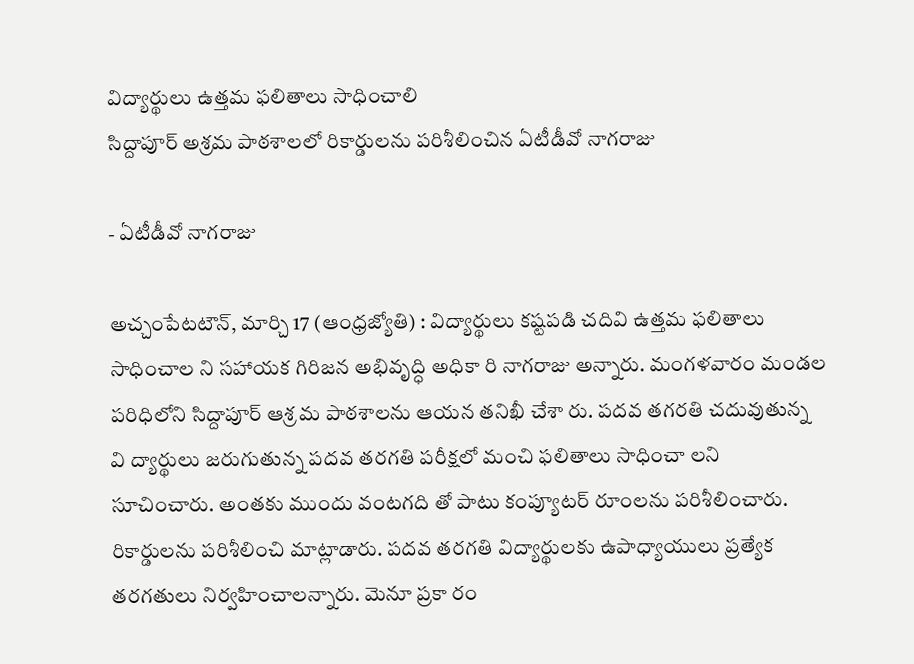విద్యార్థులు ఉత్తమ ఫలితాలు సాధించాలి
సిద్దాపూర్‌ అశ్రమ పాఠశాలలో రికార్డులను పరిశీలించిన ఏటీడీవో నాగరాజు

- ఏటీడీవో నాగరాజు

అచ్చంపేటటౌన్‌, మార్చి 17 (ఆంధ్రజ్యోతి) : విద్యార్థులు కష్టపడి చదివి ఉత్తమ ఫలితాలు సాధించాల ని సహాయక గిరిజన అభివృద్ధి అధికా రి నాగరాజు అన్నారు. మంగళవారం మండల పరిధిలోని సిద్దాపూర్‌ ఆశ్ర మ పాఠశాలను ఆయన తనిఖీ చేశా రు. పదవ తగరతి చదువుతున్న వి ద్యార్థులు జరుగుతున్న పదవ తరగతి పరీక్షలో మంచి ఫలితాలు సాధించా లని సూచించారు. అంతకు ముందు వంటగది తో పాటు కంప్యూటర్‌ రూంలను పరిశీలించారు. రికార్డులను పరిశీలించి మాట్లాడారు. పదవ తరగతి విద్యార్థులకు ఉపాధ్యాయులు ప్రత్యేక తరగతులు నిర్వహించాలన్నారు. మెనూ ప్రకా రం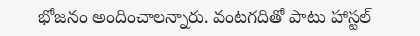భోజనం అందించాలన్నారు. వంటగదితో పాటు హాస్టల్‌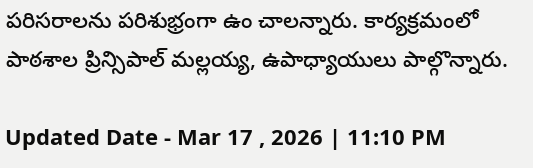పరిసరాలను పరిశుభ్రంగా ఉం చాలన్నారు. కార్యక్రమంలో పాఠశాల ప్రిన్సిపాల్‌ మల్లయ్య, ఉపాధ్యాయులు పాల్గొన్నారు.

Updated Date - Mar 17 , 2026 | 11:10 PM